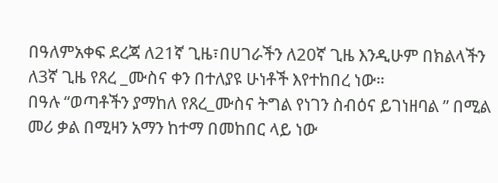በዓለምአቀፍ ደረጃ ለ21ኛ ጊዜ፣በሀገራችን ለ20ኛ ጊዜ እንዲሁም በክልላችን ለ3ኛ ጊዜ የጸረ _ሙስና ቀን በተለያዩ ሁነቶች እየተከበረ ነው።
በዓሉ “ወጣቶችን ያማከለ የጸረ_ሙስና ትግል የነገን ስብዕና ይገነዘባል ” በሚል መሪ ቃል በሚዛን አማን ከተማ በመከበር ላይ ነው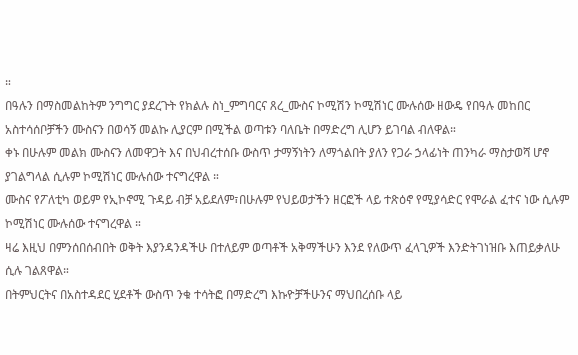።
በዓሉን በማስመልከትም ንግግር ያደረጉት የክልሉ ስነ_ምግባርና ጸረ_ሙስና ኮሚሽን ኮሚሽነር ሙሉሰው ዘውዴ የበዓሉ መከበር አስተሳሰቦቻችን ሙስናን በወሳኝ መልኩ ሊያርም በሚችል ወጣቱን ባለቤት በማድረግ ሊሆን ይገባል ብለዋል።
ቀኑ በሁሉም መልክ ሙስናን ለመዋጋት እና በህብረተሰቡ ውስጥ ታማኝነትን ለማጎልበት ያለን የጋራ ኃላፊነት ጠንካራ ማስታወሻ ሆኖ ያገልግላል ሲሉም ኮሚሽነር ሙሉሰው ተናግረዋል ።
ሙስና የፖለቲካ ወይም የኢኮኖሚ ጉዳይ ብቻ አይደለም፣በሁሉም የህይወታችን ዘርፎች ላይ ተጽዕኖ የሚያሳድር የሞራል ፈተና ነው ሲሉም ኮሚሽነር ሙሉሰው ተናግረዋል ።
ዛሬ እዚህ በምንሰበሰብበት ወቅት እያንዳንዳችሁ በተለይም ወጣቶች አቅማችሁን እንደ የለውጥ ፈላጊዎች እንድትገነዝቡ እጠይቃለሁ ሲሉ ገልጸዋል።
በትምህርትና በአስተዳደር ሂደቶች ውስጥ ንቁ ተሳትፎ በማድረግ እኩዮቻችሁንና ማህበረሰቡ ላይ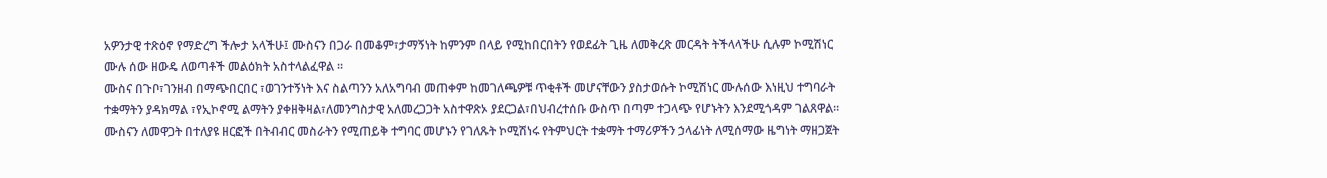አዎንታዊ ተጽዕኖ የማድረግ ችሎታ አላችሁ፤ ሙስናን በጋራ በመቆም፣ታማኝነት ከምንም በላይ የሚከበርበትን የወደፊት ጊዜ ለመቅረጽ መርዳት ትችላላችሁ ሲሉም ኮሚሽነር ሙሉ ሰው ዘውዴ ለወጣቶች መልዕክት አስተላልፈዋል ።
ሙስና በጉቦ፣ገንዘብ በማጭበርበር ፣ወገንተኝነት እና ስልጣንን አለአግባብ መጠቀም ከመገለጫዎቹ ጥቂቶች መሆናቸውን ያስታወሱት ኮሚሽነር ሙሉሰው እነዚህ ተግባራት ተቋማትን ያዳክማል ፣የኢኮኖሚ ልማትን ያቀዘቅዛል፣ለመንግስታዊ አለመረጋጋት አስተዋጽኦ ያደርጋል፣በህብረተሰቡ ውስጥ በጣም ተጋላጭ የሆኑትን እንደሚጎዳም ገልጸዋል።
ሙስናን ለመዋጋት በተለያዩ ዘርፎች በትብብር መስራትን የሚጠይቅ ተግባር መሆኑን የገለጹት ኮሚሽነሩ የትምህርት ተቋማት ተማሪዎችን ኃላፊነት ለሚሰማው ዜግነት ማዘጋጀት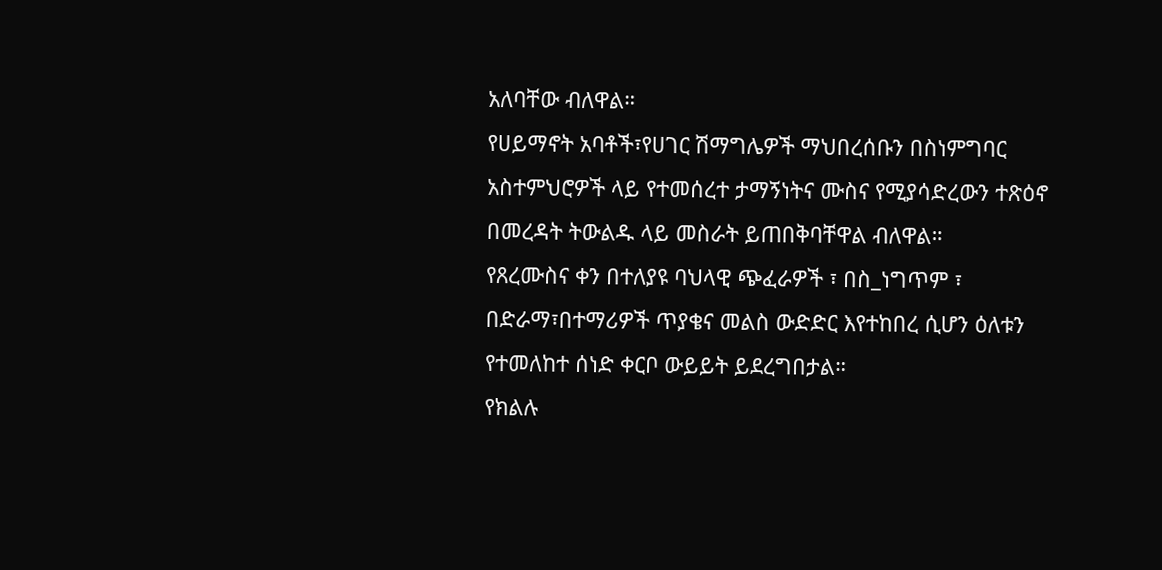አለባቸው ብለዋል።
የሀይማኖት አባቶች፣የሀገር ሽማግሌዎች ማህበረሰቡን በስነምግባር አስተምህሮዎች ላይ የተመሰረተ ታማኝነትና ሙስና የሚያሳድረውን ተጽዕኖ በመረዳት ትውልዱ ላይ መስራት ይጠበቅባቸዋል ብለዋል።
የጸረሙስና ቀን በተለያዩ ባህላዊ ጭፈራዎች ፣ በስ_ነግጥም ፣ በድራማ፣በተማሪዎች ጥያቄና መልስ ውድድር እየተከበረ ሲሆን ዕለቱን የተመለከተ ሰነድ ቀርቦ ውይይት ይደረግበታል።
የክልሉ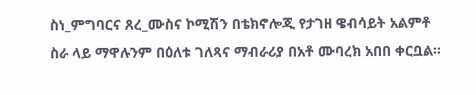ስነ_ምግባርና ጸረ_ሙስና ኮሚሽን በቴክኖሎጂ የታገዘ ዌብሳይት አልምቶ ስራ ላይ ማዋሉንም በዕለቱ ገለጻና ማብራሪያ በአቶ ሙባረክ አበበ ቀርቧል።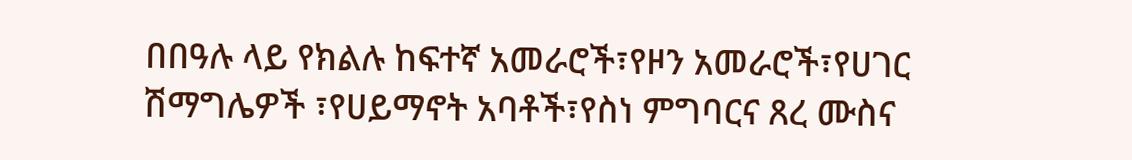በበዓሉ ላይ የክልሉ ከፍተኛ አመራሮች፣የዞን አመራሮች፣የሀገር ሽማግሌዎች ፣የሀይማኖት አባቶች፣የስነ ምግባርና ጸረ ሙስና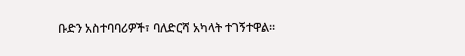ቡድን አስተባባሪዎች፣ ባለድርሻ አካላት ተገኝተዋል።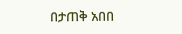በታጠቅ አበበ